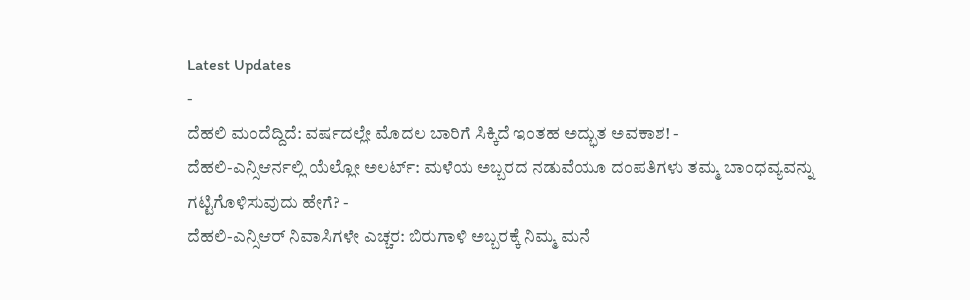Latest Updates
-
ದೆಹಲಿ ಮಂದೆದ್ದಿದೆ: ವರ್ಷದಲ್ಲೇ ಮೊದಲ ಬಾರಿಗೆ ಸಿಕ್ಕಿದೆ ಇಂತಹ ಅದ್ಭುತ ಅವಕಾಶ! -
ದೆಹಲಿ-ಎನ್ಸಿಆರ್ನಲ್ಲಿ ಯೆಲ್ಲೋ ಅಲರ್ಟ್: ಮಳೆಯ ಅಬ್ಬರದ ನಡುವೆಯೂ ದಂಪತಿಗಳು ತಮ್ಮ ಬಾಂಧವ್ಯವನ್ನು ಗಟ್ಟಿಗೊಳಿಸುವುದು ಹೇಗೆ? -
ದೆಹಲಿ-ಎನ್ಸಿಆರ್ ನಿವಾಸಿಗಳೇ ಎಚ್ಚರ: ಬಿರುಗಾಳಿ ಅಬ್ಬರಕ್ಕೆ ನಿಮ್ಮ ಮನೆ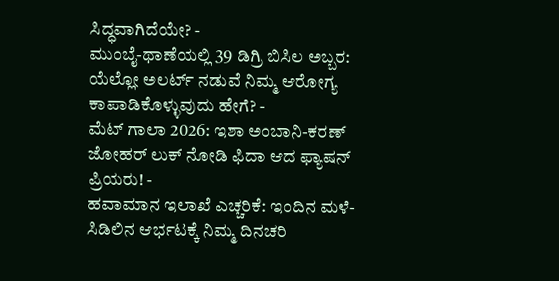ಸಿದ್ಧವಾಗಿದೆಯೇ? -
ಮುಂಬೈ-ಥಾಣೆಯಲ್ಲಿ 39 ಡಿಗ್ರಿ ಬಿಸಿಲ ಅಬ್ಬರ: ಯೆಲ್ಲೋ ಅಲರ್ಟ್ ನಡುವೆ ನಿಮ್ಮ ಆರೋಗ್ಯ ಕಾಪಾಡಿಕೊಳ್ಳುವುದು ಹೇಗೆ? -
ಮೆಟ್ ಗಾಲಾ 2026: ಇಶಾ ಅಂಬಾನಿ-ಕರಣ್ ಜೋಹರ್ ಲುಕ್ ನೋಡಿ ಫಿದಾ ಆದ ಫ್ಯಾಷನ್ ಪ್ರಿಯರು! -
ಹವಾಮಾನ ಇಲಾಖೆ ಎಚ್ಚರಿಕೆ: ಇಂದಿನ ಮಳೆ-ಸಿಡಿಲಿನ ಆರ್ಭಟಕ್ಕೆ ನಿಮ್ಮ ದಿನಚರಿ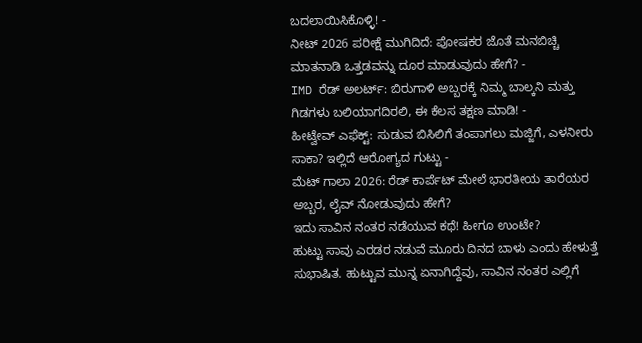ಬದಲಾಯಿಸಿಕೊಳ್ಳಿ! -
ನೀಟ್ 2026 ಪರೀಕ್ಷೆ ಮುಗಿದಿದೆ: ಪೋಷಕರ ಜೊತೆ ಮನಬಿಚ್ಚಿ ಮಾತನಾಡಿ ಒತ್ತಡವನ್ನು ದೂರ ಮಾಡುವುದು ಹೇಗೆ? -
IMD ರೆಡ್ ಅಲರ್ಟ್: ಬಿರುಗಾಳಿ ಅಬ್ಬರಕ್ಕೆ ನಿಮ್ಮ ಬಾಲ್ಕನಿ ಮತ್ತು ಗಿಡಗಳು ಬಲಿಯಾಗದಿರಲಿ, ಈ ಕೆಲಸ ತಕ್ಷಣ ಮಾಡಿ! -
ಹೀಟ್ವೇವ್ ಎಫೆಕ್ಟ್: ಸುಡುವ ಬಿಸಿಲಿಗೆ ತಂಪಾಗಲು ಮಜ್ಜಿಗೆ, ಎಳನೀರು ಸಾಕಾ? ಇಲ್ಲಿದೆ ಆರೋಗ್ಯದ ಗುಟ್ಟು -
ಮೆಟ್ ಗಾಲಾ 2026: ರೆಡ್ ಕಾರ್ಪೆಟ್ ಮೇಲೆ ಭಾರತೀಯ ತಾರೆಯರ ಅಬ್ಬರ, ಲೈವ್ ನೋಡುವುದು ಹೇಗೆ?
ಇದು ಸಾವಿನ ನಂತರ ನಡೆಯುವ ಕಥೆ! ಹೀಗೂ ಉಂಟೇ?
ಹುಟ್ಟು ಸಾವು ಎರಡರ ನಡುವೆ ಮೂರು ದಿನದ ಬಾಳು ಎಂದು ಹೇಳುತ್ತೆ ಸುಭಾಷಿತ. ಹುಟ್ಟುವ ಮುನ್ನ ಏನಾಗಿದ್ದೆವು, ಸಾವಿನ ನಂತರ ಎಲ್ಲಿಗೆ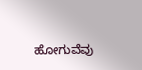ಹೋಗುವೆವು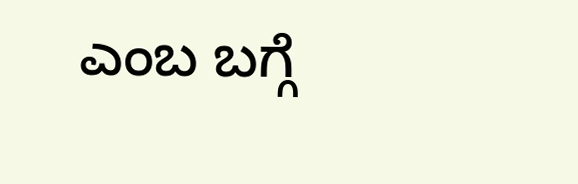ಎಂಬ ಬಗ್ಗೆ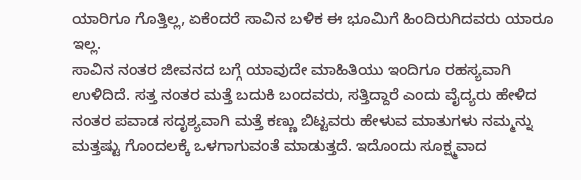ಯಾರಿಗೂ ಗೊತ್ತಿಲ್ಲ, ಏಕೆಂದರೆ ಸಾವಿನ ಬಳಿಕ ಈ ಭೂಮಿಗೆ ಹಿಂದಿರುಗಿದವರು ಯಾರೂ ಇಲ್ಲ.
ಸಾವಿನ ನಂತರ ಜೀವನದ ಬಗ್ಗೆ ಯಾವುದೇ ಮಾಹಿತಿಯು ಇಂದಿಗೂ ರಹಸ್ಯವಾಗಿ ಉಳಿದಿದೆ. ಸತ್ತ ನಂತರ ಮತ್ತೆ ಬದುಕಿ ಬಂದವರು, ಸತ್ತಿದ್ದಾರೆ ಎಂದು ವೈದ್ಯರು ಹೇಳಿದ ನಂತರ ಪವಾಡ ಸದೃಶ್ಯವಾಗಿ ಮತ್ತೆ ಕಣ್ಣು ಬಿಟ್ಟವರು ಹೇಳುವ ಮಾತುಗಳು ನಮ್ಮನ್ನು ಮತ್ತಷ್ಟು ಗೊಂದಲಕ್ಕೆ ಒಳಗಾಗುವಂತೆ ಮಾಡುತ್ತದೆ. ಇದೊಂದು ಸೂಕ್ಷ್ಮವಾದ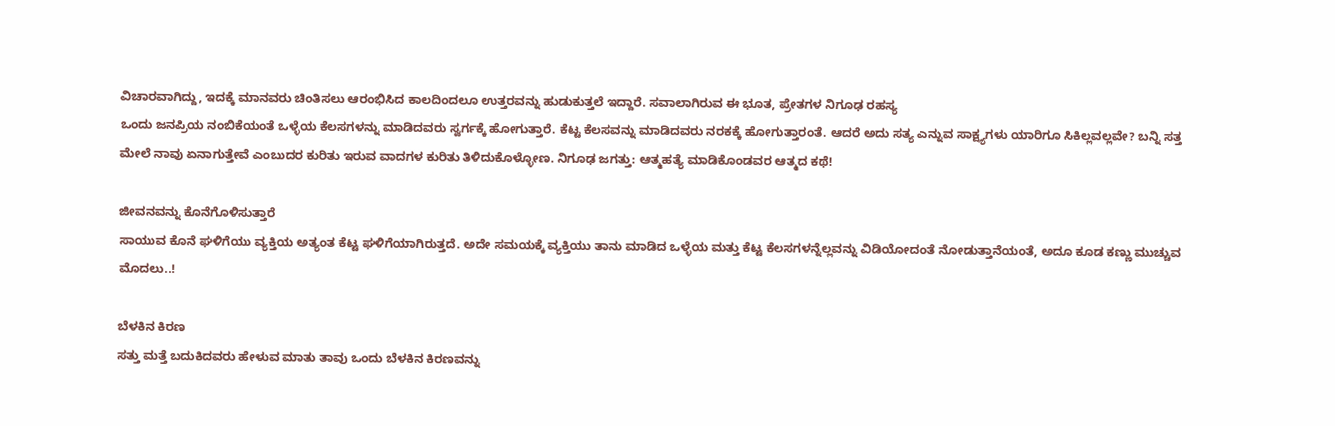ವಿಚಾರವಾಗಿದ್ದು, ಇದಕ್ಕೆ ಮಾನವರು ಚಿಂತಿಸಲು ಆರಂಭಿಸಿದ ಕಾಲದಿಂದಲೂ ಉತ್ತರವನ್ನು ಹುಡುಕುತ್ತಲೆ ಇದ್ದಾರೆ. ಸವಾಲಾಗಿರುವ ಈ ಭೂತ, ಪ್ರೇತಗಳ ನಿಗೂಢ ರಹಸ್ಯ
ಒಂದು ಜನಪ್ರಿಯ ನಂಬಿಕೆಯಂತೆ ಒಳ್ಳೆಯ ಕೆಲಸಗಳನ್ನು ಮಾಡಿದವರು ಸ್ವರ್ಗಕ್ಕೆ ಹೋಗುತ್ತಾರೆ. ಕೆಟ್ಟ ಕೆಲಸವನ್ನು ಮಾಡಿದವರು ನರಕಕ್ಕೆ ಹೋಗುತ್ತಾರಂತೆ. ಆದರೆ ಅದು ಸತ್ಯ ಎನ್ನುವ ಸಾಕ್ಷ್ಯಗಳು ಯಾರಿಗೂ ಸಿಕಿಲ್ಲವಲ್ಲವೇ? ಬನ್ನಿ ಸತ್ತ ಮೇಲೆ ನಾವು ಏನಾಗುತ್ತೇವೆ ಎಂಬುದರ ಕುರಿತು ಇರುವ ವಾದಗಳ ಕುರಿತು ತಿಳಿದುಕೊಳ್ಳೋಣ. ನಿಗೂಢ ಜಗತ್ತು: ಆತ್ಮಹತ್ಯೆ ಮಾಡಿಕೊಂಡವರ ಆತ್ಮದ ಕಥೆ!

ಜೀವನವನ್ನು ಕೊನೆಗೊಳಿಸುತ್ತಾರೆ
ಸಾಯುವ ಕೊನೆ ಘಳಿಗೆಯು ವ್ಯಕ್ತಿಯ ಅತ್ಯಂತ ಕೆಟ್ಟ ಘಳಿಗೆಯಾಗಿರುತ್ತದೆ. ಅದೇ ಸಮಯಕ್ಕೆ ವ್ಯಕ್ತಿಯು ತಾನು ಮಾಡಿದ ಒಳ್ಳೆಯ ಮತ್ತು ಕೆಟ್ಟ ಕೆಲಸಗಳನ್ನೆಲ್ಲವನ್ನು ವಿಡಿಯೋದಂತೆ ನೋಡುತ್ತಾನೆಯಂತೆ, ಅದೂ ಕೂಡ ಕಣ್ಣು ಮುಚ್ಚುವ ಮೊದಲು..!

ಬೆಳಕಿನ ಕಿರಣ
ಸತ್ತು ಮತ್ತೆ ಬದುಕಿದವರು ಹೇಳುವ ಮಾತು ತಾವು ಒಂದು ಬೆಳಕಿನ ಕಿರಣವನ್ನು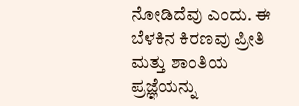ನೋಡಿದೆವು ಎಂದು. ಈ ಬೆಳಕಿನ ಕಿರಣವು ಪ್ರೀತಿ ಮತ್ತು ಶಾಂತಿಯ ಪ್ರಜ್ಞೆಯನ್ನು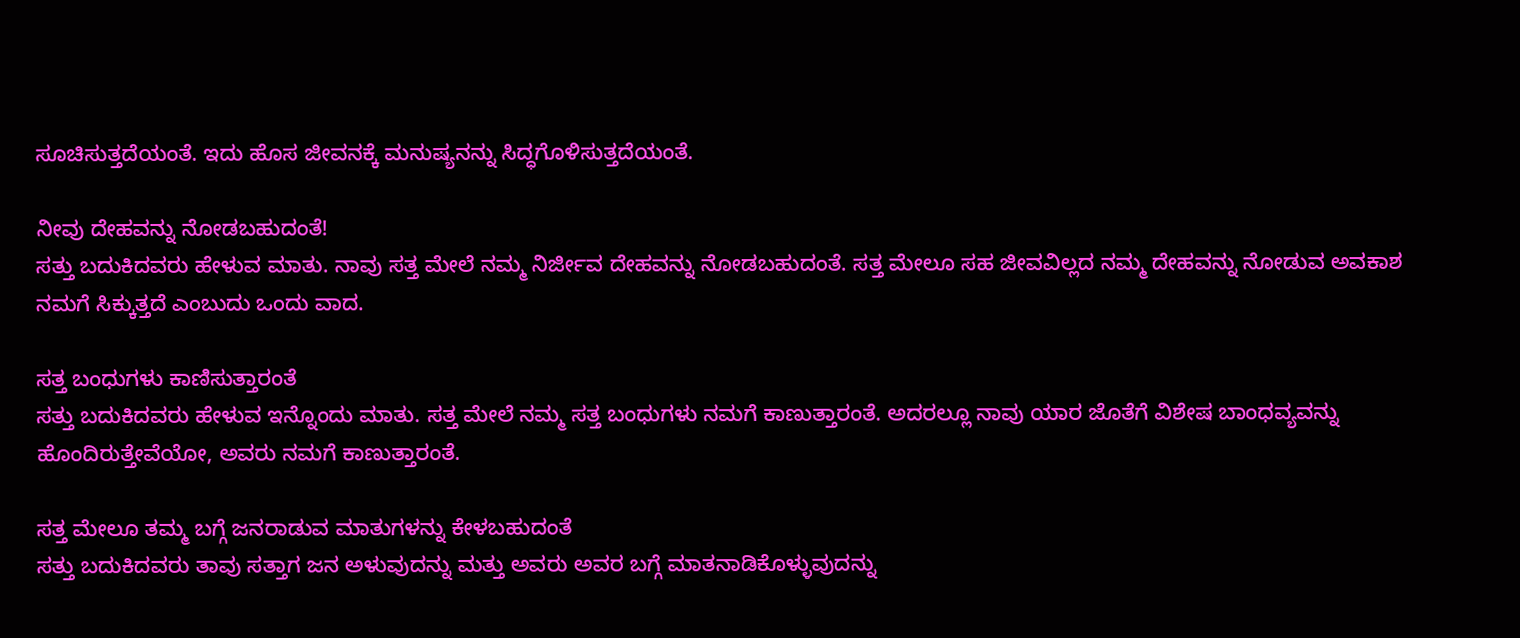ಸೂಚಿಸುತ್ತದೆಯಂತೆ. ಇದು ಹೊಸ ಜೀವನಕ್ಕೆ ಮನುಷ್ಯನನ್ನು ಸಿದ್ಧಗೊಳಿಸುತ್ತದೆಯಂತೆ.

ನೀವು ದೇಹವನ್ನು ನೋಡಬಹುದಂತೆ!
ಸತ್ತು ಬದುಕಿದವರು ಹೇಳುವ ಮಾತು. ನಾವು ಸತ್ತ ಮೇಲೆ ನಮ್ಮ ನಿರ್ಜೀವ ದೇಹವನ್ನು ನೋಡಬಹುದಂತೆ. ಸತ್ತ ಮೇಲೂ ಸಹ ಜೀವವಿಲ್ಲದ ನಮ್ಮ ದೇಹವನ್ನು ನೋಡುವ ಅವಕಾಶ ನಮಗೆ ಸಿಕ್ಕುತ್ತದೆ ಎಂಬುದು ಒಂದು ವಾದ.

ಸತ್ತ ಬಂಧುಗಳು ಕಾಣಿಸುತ್ತಾರಂತೆ
ಸತ್ತು ಬದುಕಿದವರು ಹೇಳುವ ಇನ್ನೊಂದು ಮಾತು. ಸತ್ತ ಮೇಲೆ ನಮ್ಮ ಸತ್ತ ಬಂಧುಗಳು ನಮಗೆ ಕಾಣುತ್ತಾರಂತೆ. ಅದರಲ್ಲೂ ನಾವು ಯಾರ ಜೊತೆಗೆ ವಿಶೇಷ ಬಾಂಧವ್ಯವನ್ನು ಹೊಂದಿರುತ್ತೇವೆಯೋ, ಅವರು ನಮಗೆ ಕಾಣುತ್ತಾರಂತೆ.

ಸತ್ತ ಮೇಲೂ ತಮ್ಮ ಬಗ್ಗೆ ಜನರಾಡುವ ಮಾತುಗಳನ್ನು ಕೇಳಬಹುದಂತೆ
ಸತ್ತು ಬದುಕಿದವರು ತಾವು ಸತ್ತಾಗ ಜನ ಅಳುವುದನ್ನು ಮತ್ತು ಅವರು ಅವರ ಬಗ್ಗೆ ಮಾತನಾಡಿಕೊಳ್ಳುವುದನ್ನು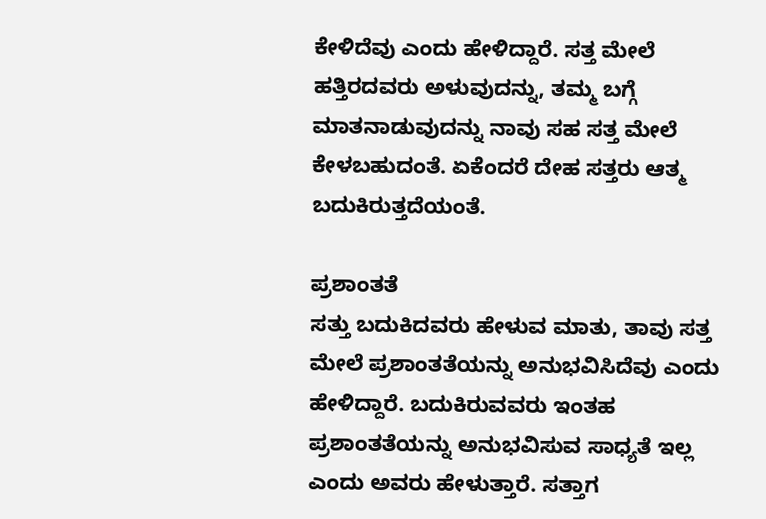ಕೇಳಿದೆವು ಎಂದು ಹೇಳಿದ್ದಾರೆ. ಸತ್ತ ಮೇಲೆ ಹತ್ತಿರದವರು ಅಳುವುದನ್ನು, ತಮ್ಮ ಬಗ್ಗೆ ಮಾತನಾಡುವುದನ್ನು ನಾವು ಸಹ ಸತ್ತ ಮೇಲೆ ಕೇಳಬಹುದಂತೆ. ಏಕೆಂದರೆ ದೇಹ ಸತ್ತರು ಆತ್ಮ ಬದುಕಿರುತ್ತದೆಯಂತೆ.

ಪ್ರಶಾಂತತೆ
ಸತ್ತು ಬದುಕಿದವರು ಹೇಳುವ ಮಾತು, ತಾವು ಸತ್ತ ಮೇಲೆ ಪ್ರಶಾಂತತೆಯನ್ನು ಅನುಭವಿಸಿದೆವು ಎಂದು ಹೇಳಿದ್ದಾರೆ. ಬದುಕಿರುವವರು ಇಂತಹ ಪ್ರಶಾಂತತೆಯನ್ನು ಅನುಭವಿಸುವ ಸಾಧ್ಯತೆ ಇಲ್ಲ ಎಂದು ಅವರು ಹೇಳುತ್ತಾರೆ. ಸತ್ತಾಗ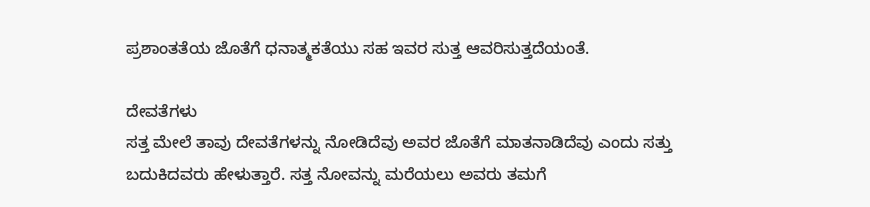ಪ್ರಶಾಂತತೆಯ ಜೊತೆಗೆ ಧನಾತ್ಮಕತೆಯು ಸಹ ಇವರ ಸುತ್ತ ಆವರಿಸುತ್ತದೆಯಂತೆ.

ದೇವತೆಗಳು
ಸತ್ತ ಮೇಲೆ ತಾವು ದೇವತೆಗಳನ್ನು ನೋಡಿದೆವು ಅವರ ಜೊತೆಗೆ ಮಾತನಾಡಿದೆವು ಎಂದು ಸತ್ತು ಬದುಕಿದವರು ಹೇಳುತ್ತಾರೆ. ಸತ್ತ ನೋವನ್ನು ಮರೆಯಲು ಅವರು ತಮಗೆ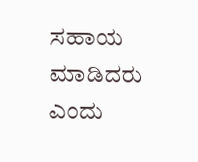ಸಹಾಯ ಮಾಡಿದರು ಎಂದು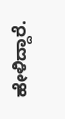ಹೇಳಿದ್ದಾರೆ.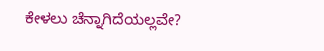ಕೇಳಲು ಚೆನ್ನಾಗಿದೆಯಲ್ಲವೇ?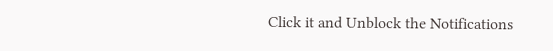Click it and Unblock the Notifications